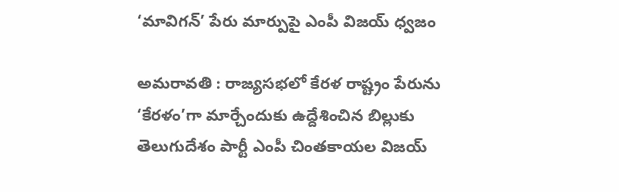‘మావిగన్’ పేరు మార్పుపై ఎంపీ విజయ్ ధ్వజం

అమరావతి : రాజ్యసభలో కేరళ రాష్ట్రం పేరును ‘కేరళం’గా మార్చేందుకు ఉద్దేశించిన బిల్లుకు తెలుగుదేశం పార్టీ ఎంపీ చింతకాయల విజయ్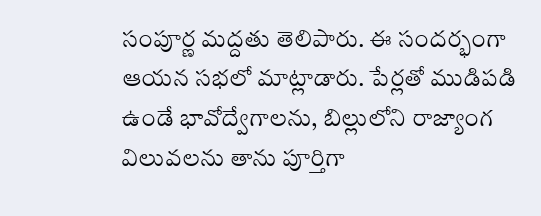సంపూర్ణ మద్దతు తెలిపారు. ఈ సందర్భంగా ఆయన సభలో మాట్లాడారు. పేర్లతో ముడిపడి ఉండే భావోద్వేగాలను, బిల్లులోని రాజ్యాంగ విలువలను తాను పూర్తిగా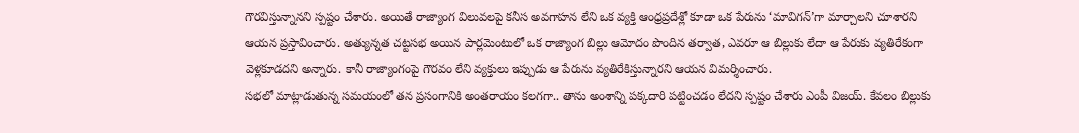గౌరవిస్తున్నానని స్పష్టం చేశారు. అయితే రాజ్యాంగ విలువలపై కనీస అవగాహన లేని ఒక వ్యక్తి ఆంధ్రప్రదేశ్లో కూడా ఒక పేరును ‘మావిగన్’గా మార్చాలని చూశారని ఆయన ప్రస్తావించారు. అత్యున్నత చట్టసభ అయిన పార్లమెంటులో ఒక రాజ్యాంగ బిల్లు ఆమోదం పొందిన తర్వాత, ఎవరూ ఆ బిల్లుకు లేదా ఆ పేరుకు వ్యతిరేకంగా వెళ్లకూడదని అన్నారు. కానీ రాజ్యాంగంపై గౌరవం లేని వ్యక్తులు ఇప్పుడు ఆ పేరును వ్యతిరేకిస్తున్నారని ఆయన విమర్శించారు.
సభలో మాట్లాడుతున్న సమయంలో తన ప్రసంగానికి అంతరాయం కలగగా.. తాను అంశాన్ని పక్కదారి పట్టించడం లేదని స్పష్టం చేశారు ఎంపీ విజయ్. కేవలం బిల్లుకు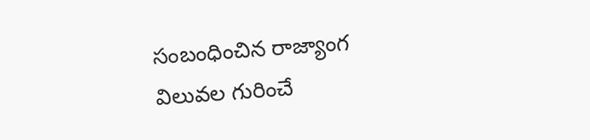సంబంధించిన రాజ్యాంగ విలువల గురించే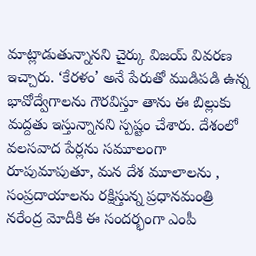మాట్లాడుతున్నానని చైర్కు విజయ్ వివరణ ఇచ్చారు. ‘కేరళం’ అనే పేరుతో ముడిపడి ఉన్న భావోద్వేగాలను గౌరవిస్తూ తాను ఈ బిల్లుకు మద్దతు ఇస్తున్నానని స్పష్టం చేశారు. దేశంలో వలసవాద పేర్లను సమూలంగా రూపుమాపుతూ, మన దేశ మూలాలను , సంప్రదాయాలను రక్షిస్తున్న ప్రధానమంత్రి నరేంద్ర మోదీకి ఈ సందర్భంగా ఎంపీ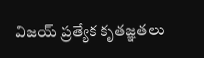విజయ్ ప్రత్యేక కృతజ్ఞతలు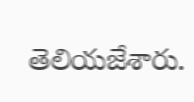తెలియజేశారు.